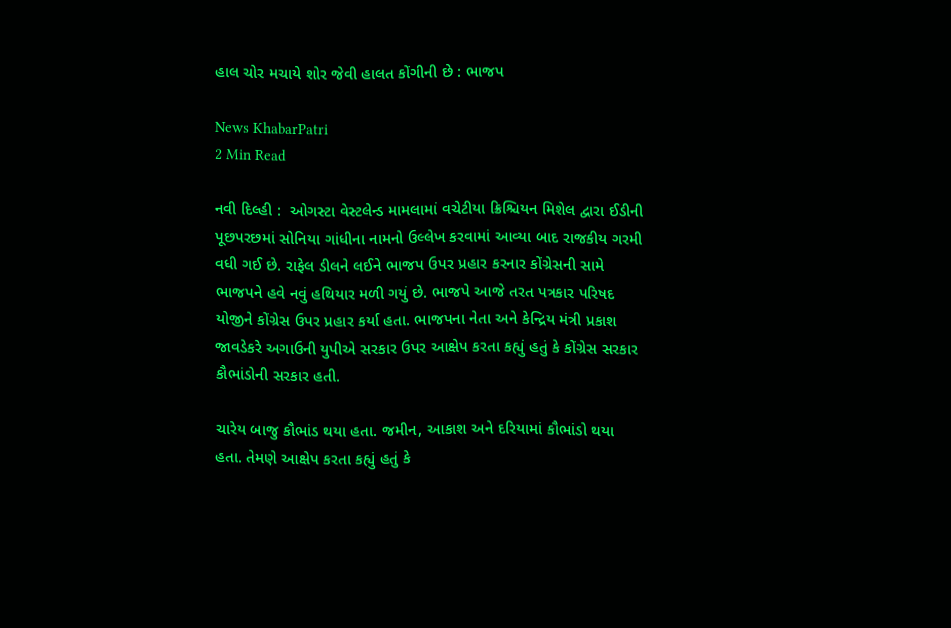હાલ ચોર મચાયે શોર જેવી હાલત કોંગીની છે : ભાજપ

News KhabarPatri
2 Min Read

નવી દિલ્હી :  ઓગસ્ટા વેસ્ટલેન્ડ મામલામાં વચેટીયા ક્રિશ્ચિયન મિશેલ દ્વારા ઈડીની પૂછપરછમાં સોનિયા ગાંધીના નામનો ઉલ્લેખ કરવામાં આવ્યા બાદ રાજકીય ગરમી વધી ગઈ છે. રાફેલ ડીલને લઈને ભાજપ ઉપર પ્રહાર કરનાર કોંગ્રેસની સામે ભાજપને હવે નવું હથિયાર મળી ગયું છે. ભાજપે આજે તરત પત્રકાર પરિષદ યોજીને કોંગ્રેસ ઉપર પ્રહાર કર્યા હતા. ભાજપના નેતા અને કેન્દ્રિય મંત્રી પ્રકાશ જાવડેકરે અગાઉની યુપીએ સરકાર ઉપર આક્ષેપ કરતા કહ્યું હતું કે કોંગ્રેસ સરકાર કૌભાંડોની સરકાર હતી.

ચારેય બાજુ કૌભાંડ થયા હતા. જમીન, આકાશ અને દરિયામાં કૌભાંડો થયા હતા. તેમણે આક્ષેપ કરતા કહ્યું હતું કે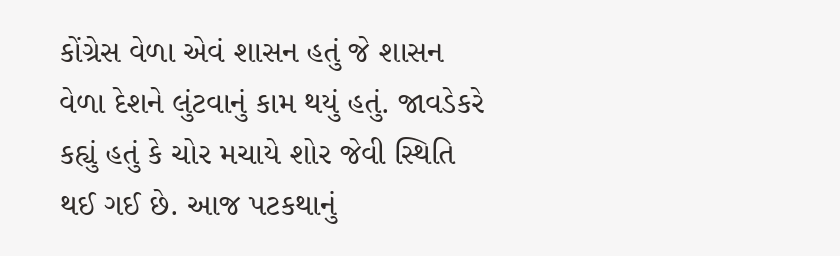કોંગ્રેસ વેળા એવં શાસન હતું જે શાસન વેળા દેશને લુંટવાનું કામ થયું હતું. જાવડેકરે કહ્યું હતું કે ચોર મચાયે શોર જેવી સ્થિતિ થઈ ગઈ છે. આજ પટકથાનું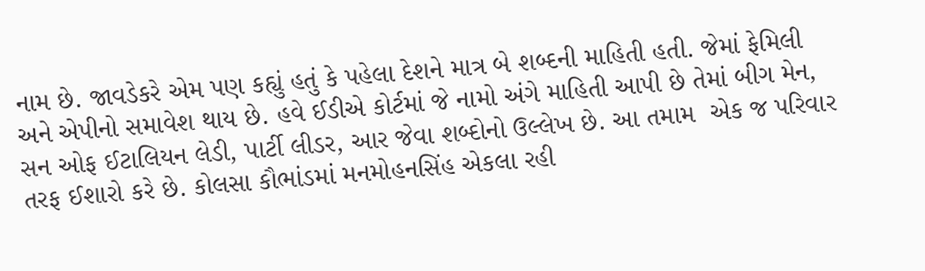નામ છે. જાવડેકરે એમ પણ કહ્યું હતું કે પહેલા દેશને માત્ર બે શબ્દની માહિતી હતી. જેમાં ફેમિલી અને એપીનો સમાવેશ થાય છે. હવે ઈડીએ કોર્ટમાં જે નામો અંગે માહિતી આપી છે તેમાં બીગ મેન, સન ઓફ ઈટાલિયન લેડી, પાર્ટી લીડર, આર જેવા શબ્દોનો ઉલ્લેખ છે. આ તમામ  એક જ પરિવાર તરફ ઈશારો કરે છે. કોલસા કૌભાંડમાં મનમોહનસિંહ એકલા રહી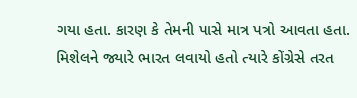ગયા હતા. કારણ કે તેમની પાસે માત્ર પત્રો આવતા હતા. મિશેલને જ્યારે ભારત લવાયો હતો ત્યારે કોંગ્રેસે તરત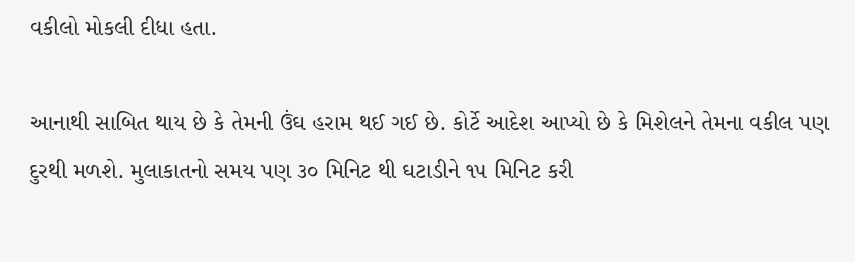વકીલો મોકલી દીધા હતા.

આનાથી સાબિત થાય છે કે તેમની ઉંઘ હરામ થઈ ગઈ છે. કોર્ટે આદેશ આપ્યો છે કે મિશેલને તેમના વકીલ પણ દુરથી મળશે. મુલાકાતનો સમય પણ ૩૦ મિનિટ થી ઘટાડીને ૧૫ મિનિટ કરી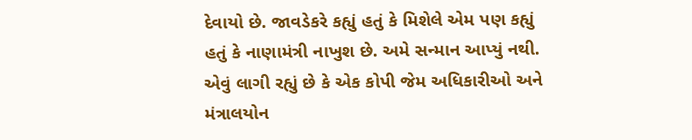દેવાયો છે. જાવડેકરે કહ્યું હતું કે મિશેલે એમ પણ કહ્યું હતું કે નાણામંત્રી નાખુશ છે. અમે સન્માન આપ્યું નથી. એવું લાગી રહ્યું છે કે એક કોપી જેમ અધિકારીઓ અને મંત્રાલયોન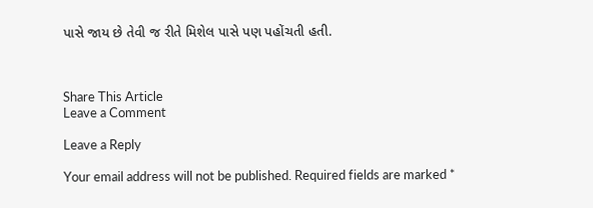પાસે જાય છે તેવી જ રીતે મિશેલ પાસે પણ પહોંચતી હતી.



Share This Article
Leave a Comment

Leave a Reply

Your email address will not be published. Required fields are marked *